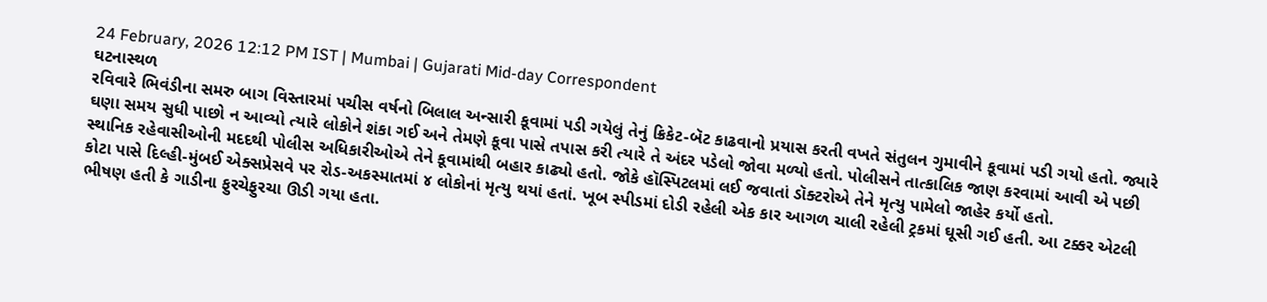24 February, 2026 12:12 PM IST | Mumbai | Gujarati Mid-day Correspondent
ઘટનાસ્થળ
રવિવારે ભિવંડીના સમરુ બાગ વિસ્તારમાં પચીસ વર્ષનો બિલાલ અન્સારી કૂવામાં પડી ગયેલું તેનું ક્રિકેટ-બૅટ કાઢવાનો પ્રયાસ કરતી વખતે સંતુલન ગુમાવીને કૂવામાં પડી ગયો હતો. જ્યારે ઘણા સમય સુધી પાછો ન આવ્યો ત્યારે લોકોને શંકા ગઈ અને તેમણે કૂવા પાસે તપાસ કરી ત્યારે તે અંદર પડેલો જોવા મળ્યો હતો. પોલીસને તાત્કાલિક જાણ કરવામાં આવી એ પછી સ્થાનિક રહેવાસીઓની મદદથી પોલીસ અધિકારીઓએ તેને કૂવામાંથી બહાર કાઢ્યો હતો. જોકે હૉસ્પિટલમાં લઈ જવાતાં ડૉક્ટરોએ તેને મૃત્યુ પામેલો જાહેર કર્યો હતો.
કોટા પાસે દિલ્હી-મુંબઈ એક્સપ્રેસવે પર રોડ-અકસ્માતમાં ૪ લોકોનાં મૃત્યુ થયાં હતાં. ખૂબ સ્પીડમાં દોડી રહેલી એક કાર આગળ ચાલી રહેલી ટ્રકમાં ઘૂસી ગઈ હતી. આ ટક્કર એટલી ભીષણ હતી કે ગાડીના ફુરચેફુરચા ઊડી ગયા હતા.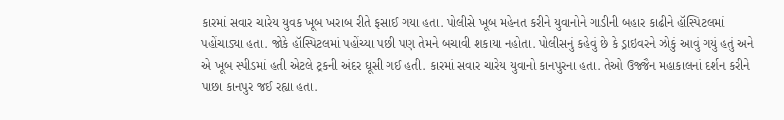કારમાં સવાર ચારેય યુવક ખૂબ ખરાબ રીતે ફસાઈ ગયા હતા. પોલીસે ખૂબ મહેનત કરીને યુવાનોને ગાડીની બહાર કાઢીને હૉસ્પિટલમાં પહોંચાડ્યા હતા. જોકે હૉસ્પિટલમાં પહોંચ્યા પછી પણ તેમને બચાવી શકાયા નહોતા. પોલીસનું કહેવું છે કે ડ્રાઇવરને ઝોકું આવું ગયું હતું અને એ ખૂબ સ્પીડમાં હતી એટલે ટ્રકની અંદર ઘૂસી ગઈ હતી. કારમાં સવાર ચારેય યુવાનો કાનપુરના હતા. તેઓ ઉજ્જૈન મહાકાલનાં દર્શન કરીને પાછા કાનપુર જઈ રહ્યા હતા.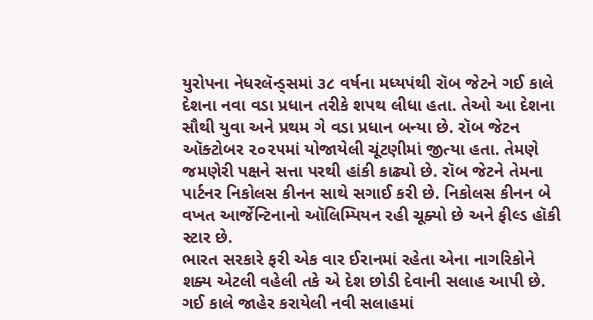યુરોપના નેધરલૅન્ડ્સમાં ૩૮ વર્ષના મધ્યપંથી રૉબ જેટને ગઈ કાલે દેશના નવા વડા પ્રધાન તરીકે શપથ લીધા હતા. તેઓ આ દેશના સૌથી યુવા અને પ્રથમ ગે વડા પ્રધાન બન્યા છે. રૉબ જેટન ઑક્ટોબર ૨૦૨૫માં યોજાયેલી ચૂંટણીમાં જીત્યા હતા. તેમણે જમણેરી પક્ષને સત્તા પરથી હાંકી કાઢ્યો છે. રૉબ જેટને તેમના પાર્ટનર નિકોલસ કીનન સાથે સગાઈ કરી છે. નિકોલસ કીનન બે વખત આર્જેન્ટિનાનો ઑલિમ્પિયન રહી ચૂક્યો છે અને ફીલ્ડ હૉકી સ્ટાર છે.
ભારત સરકારે ફરી એક વાર ઈરાનમાં રહેતા એના નાગરિકોને શક્ય એટલી વહેલી તકે એ દેશ છોડી દેવાની સલાહ આપી છે. ગઈ કાલે જાહેર કરાયેલી નવી સલાહમાં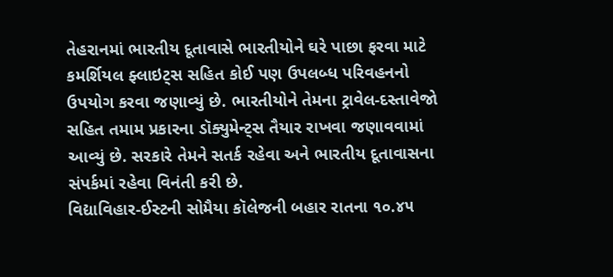તેહરાનમાં ભારતીય દૂતાવાસે ભારતીયોને ઘરે પાછા ફરવા માટે કમર્શિયલ ફ્લાઇટ્સ સહિત કોઈ પણ ઉપલબ્ધ પરિવહનનો ઉપયોગ કરવા જણાવ્યું છે. ભારતીયોને તેમના ટ્રાવેલ-દસ્તાવેજો સહિત તમામ પ્રકારના ડૉક્યુમેન્ટ્સ તૈયાર રાખવા જણાવવામાં આવ્યું છે. સરકારે તેમને સતર્ક રહેવા અને ભારતીય દૂતાવાસના સંપર્કમાં રહેવા વિનંતી કરી છે.
વિદ્યાવિહાર-ઈસ્ટની સોમૈયા કૉલેજની બહાર રાતના ૧૦.૪૫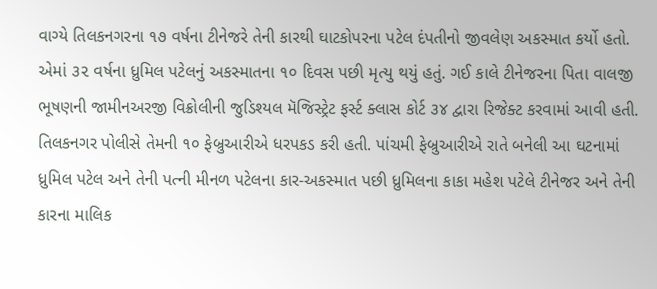વાગ્યે તિલકનગરના ૧૭ વર્ષના ટીનેજરે તેની કારથી ઘાટકોપરના પટેલ દંપતીનો જીવલેણ અકસ્માત કર્યો હતો. એમાં ૩૨ વર્ષના ધ્રુમિલ પટેલનું અકસ્માતના ૧૦ દિવસ પછી મૃત્યુ થયું હતું. ગઈ કાલે ટીનેજરના પિતા વાલજી ભૂષણની જામીનઅરજી વિક્રોલીની જુડિશ્યલ મૅજિસ્ટ્રેટ ફર્સ્ટ ક્લાસ કોર્ટ ૩૪ દ્વારા રિજેક્ટ કરવામાં આવી હતી. તિલકનગર પોલીસે તેમની ૧૦ ફેબ્રુઆરીએ ધરપકડ કરી હતી. પાંચમી ફેબ્રુઆરીએ રાતે બનેલી આ ઘટનામાં ધ્રુમિલ પટેલ અને તેની પત્ની મીનળ પટેલના કાર-અકસ્માત પછી ધ્રુમિલના કાકા મહેશ પટેલે ટીનેજર અને તેની કારના માલિક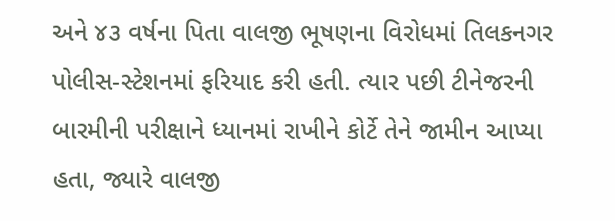અને ૪૩ વર્ષના પિતા વાલજી ભૂષણના વિરોધમાં તિલકનગર પોલીસ-સ્ટેશનમાં ફરિયાદ કરી હતી. ત્યાર પછી ટીનેજરની બારમીની પરીક્ષાને ધ્યાનમાં રાખીને કોર્ટે તેને જામીન આપ્યા હતા, જ્યારે વાલજી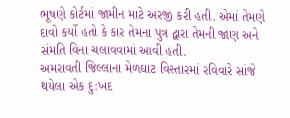ભૂષણે કોર્ટમાં જામીન માટે અરજી કરી હતી. એમાં તેમણે દાવો કર્યો હતો કે કાર તેમના પુત્ર દ્વારા તેમની જાણ અને સંમતિ વિના ચલાવવામાં આવી હતી.
અમરાવતી જિલ્લાના મેળઘાટ વિસ્તારમાં રવિવારે સાંજે થયેલા એક દુ:ખદ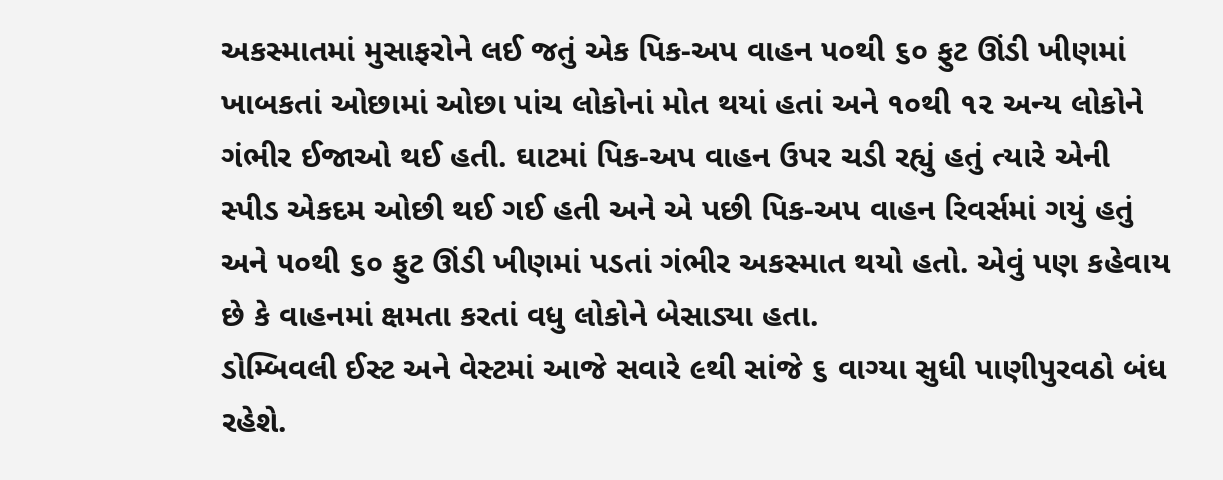અકસ્માતમાં મુસાફરોને લઈ જતું એક પિક-અપ વાહન ૫૦થી ૬૦ ફુટ ઊંડી ખીણમાં ખાબકતાં ઓછામાં ઓછા પાંચ લોકોનાં મોત થયાં હતાં અને ૧૦થી ૧૨ અન્ય લોકોને ગંભીર ઈજાઓ થઈ હતી. ઘાટમાં પિક-અપ વાહન ઉપર ચડી રહ્યું હતું ત્યારે એની સ્પીડ એકદમ ઓછી થઈ ગઈ હતી અને એ પછી પિક-અપ વાહન રિવર્સમાં ગયું હતું અને ૫૦થી ૬૦ ફુટ ઊંડી ખીણમાં પડતાં ગંભીર અકસ્માત થયો હતો. એવું પણ કહેવાય છે કે વાહનમાં ક્ષમતા કરતાં વધુ લોકોને બેસાડ્યા હતા.
ડોમ્બિવલી ઈસ્ટ અને વેસ્ટમાં આજે સવારે ૯થી સાંજે ૬ વાગ્યા સુધી પાણીપુરવઠો બંધ રહેશે.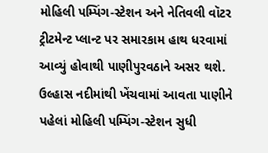મોહિલી પમ્પિંગ-સ્ટેશન અને નેતિવલી વૉટર ટ્રીટમેન્ટ પ્લાન્ટ પર સમારકામ હાથ ધરવામાં આવ્યું હોવાથી પાણીપુરવઠાને અસર થશે. ઉલ્હાસ નદીમાંથી ખેંચવામાં આવતા પાણીને પહેલાં મોહિલી પમ્પિંગ-સ્ટેશન સુધી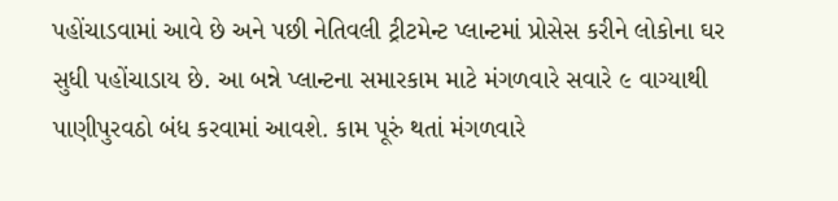પહોંચાડવામાં આવે છે અને પછી નેતિવલી ટ્રીટમેન્ટ પ્લાન્ટમાં પ્રોસેસ કરીને લોકોના ઘર સુધી પહોંચાડાય છે. આ બન્ને પ્લાન્ટના સમારકામ માટે મંગળવારે સવારે ૯ વાગ્યાથી પાણીપુરવઠો બંધ કરવામાં આવશે. કામ પૂરું થતાં મંગળવારે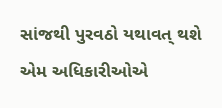સાંજથી પુરવઠો યથાવત્ થશે એમ અધિકારીઓએ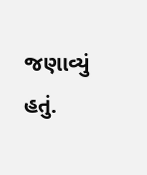જણાવ્યું હતું.